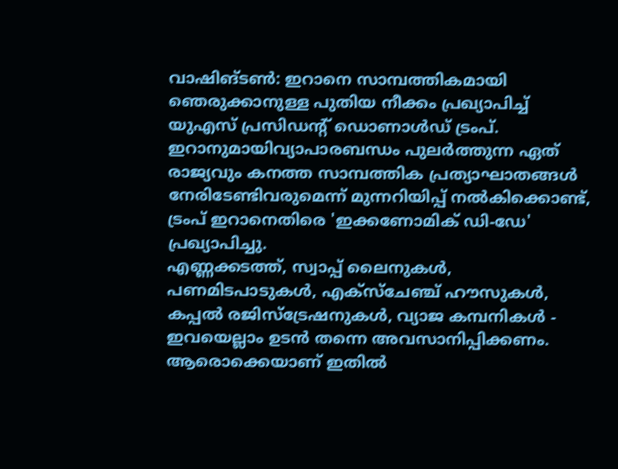വാഷിങ്ടൺ: ഇറാനെ സാമ്പത്തികമായി ഞെരുക്കാനുള്ള പുതിയ നീക്കം പ്രഖ്യാപിച്ച് യുഎസ് പ്രസിഡന്റ് ഡൊണാൾഡ് ട്രംപ്. ഇറാനുമായിവ്യാപാരബന്ധം പുലർത്തുന്ന ഏത് രാജ്യവും കനത്ത സാമ്പത്തിക പ്രത്യാഘാതങ്ങൾ നേരിടേണ്ടിവരുമെന്ന് മുന്നറിയിപ്പ് നൽകിക്കൊണ്ട്, ട്രംപ് ഇറാനെതിരെ 'ഇക്കണോമിക് ഡി-ഡേ' പ്രഖ്യാപിച്ചു.
എണ്ണക്കടത്ത്, സ്വാപ്പ് ലൈനുകൾ, പണമിടപാടുകൾ, എക്സ്ചേഞ്ച് ഹൗസുകൾ, കപ്പൽ രജിസ്ട്രേഷനുകൾ, വ്യാജ കമ്പനികൾ - ഇവയെല്ലാം ഉടൻ തന്നെ അവസാനിപ്പിക്കണം. ആരൊക്കെയാണ് ഇതിൽ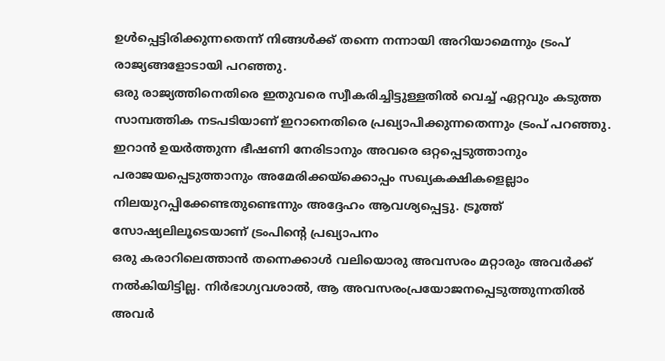ഉൾപ്പെട്ടിരിക്കുന്നതെന്ന് നിങ്ങൾക്ക് തന്നെ നന്നായി അറിയാമെന്നും ട്രംപ് രാജ്യങ്ങളോടായി പറഞ്ഞു.
ഒരു രാജ്യത്തിനെതിരെ ഇതുവരെ സ്വീകരിച്ചിട്ടുള്ളതിൽ വെച്ച് ഏറ്റവും കടുത്ത സാമ്പത്തിക നടപടിയാണ് ഇറാനെതിരെ പ്രഖ്യാപിക്കുന്നതെന്നും ട്രംപ് പറഞ്ഞു. ഇറാൻ ഉയർത്തുന്ന ഭീഷണി നേരിടാനും അവരെ ഒറ്റപ്പെടുത്താനും പരാജയപ്പെടുത്താനും അമേരിക്കയ്ക്കൊപ്പം സഖ്യകക്ഷികളെല്ലാം നിലയുറപ്പിക്കേണ്ടതുണ്ടെന്നും അദ്ദേഹം ആവശ്യപ്പെട്ടു. ട്രൂത്ത് സോഷ്യലിലൂടെയാണ് ട്രംപിന്റെ പ്രഖ്യാപനം
ഒരു കരാറിലെത്താൻ തന്നെക്കാൾ വലിയൊരു അവസരം മറ്റാരും അവർക്ക് നൽകിയിട്ടില്ല. നിർഭാഗ്യവശാൽ, ആ അവസരംപ്രയോജനപ്പെടുത്തുന്നതിൽ അവർ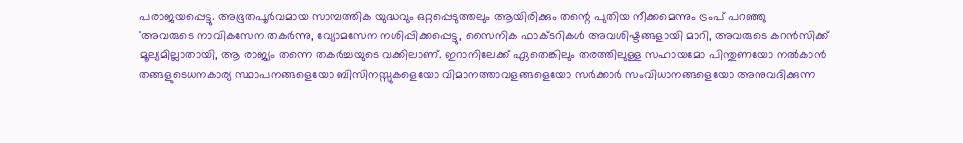പരാജയപ്പെട്ടു. അഭൂതപൂർവമായ സാമ്പത്തിക യുദ്ധവും ഒറ്റപ്പെടുത്തലും ആയിരിക്കും തന്റെ പുതിയ നീക്കമെന്നും ട്രംപ് പറഞ്ഞു
'അവരുടെ നാവികസേന തകർന്നു, വ്യോമസേന നശിപ്പിക്കപ്പെട്ടു, സൈനിക ഫാക്ടറികൾ അവശിഷ്ടങ്ങളായി മാറി, അവരുടെ കറൻസിക്ക് മൂല്യമില്ലാതായി, ആ രാജ്യം തന്നെ തകർച്ചയുടെ വക്കിലാണ്. ഇറാനിലേക്ക് ഏതെങ്കിലും തരത്തിലുള്ള സഹായമോ പിന്തുണയോ നൽകാൻ തങ്ങളുടെധനകാര്യ സ്ഥാപനങ്ങളെയോ ബിസിനസ്സുകളെയോ വിമാനത്താവളങ്ങളെയോ സർക്കാർ സംവിധാനങ്ങളെയോ അനുവദിക്കുന്ന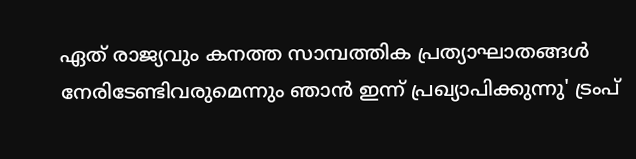ഏത് രാജ്യവും കനത്ത സാമ്പത്തിക പ്രത്യാഘാതങ്ങൾ നേരിടേണ്ടിവരുമെന്നും ഞാൻ ഇന്ന് പ്രഖ്യാപിക്കുന്നു' ട്രംപ്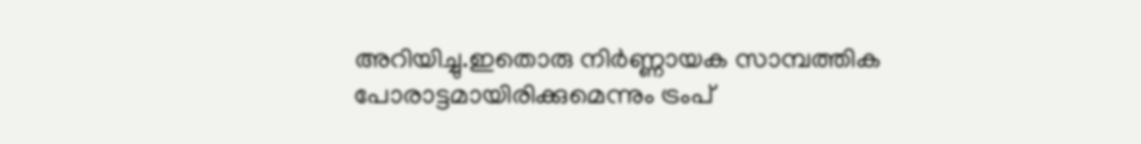അറിയിച്ചു.ഇതൊരു നിർണ്ണായക സാമ്പത്തിക പോരാട്ടമായിരിക്കുമെന്നും ട്രംപ്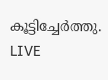കൂട്ടിച്ചേർത്തു.
LIVE